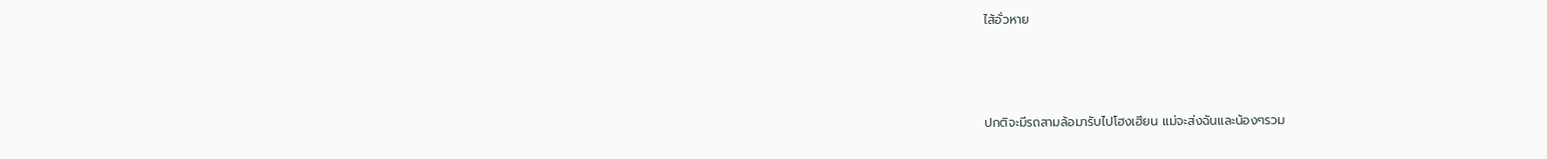ไส้อั่วหาย



ปกติจะมีรถสามล้อมารับไปโฮงเฮียน แม่จะส่งฉันและน้องๆรวม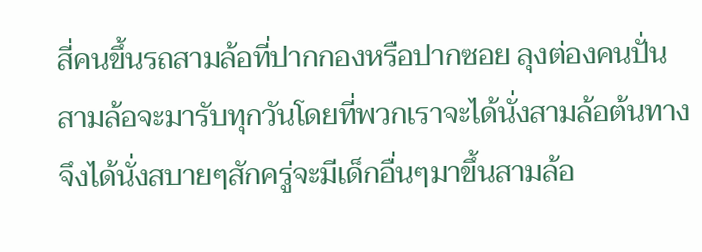สี่คนขึ้นรถสามล้อที่ปากกองหรือปากซอย ลุงต่องคนปั่นสามล้อจะมารับทุกวันโดยที่พวกเราจะได้นั่งสามล้อต้นทางจึงได้นั่งสบายๆสักครู่จะมีเด็กอื่นๆมาขึ้นสามล้อ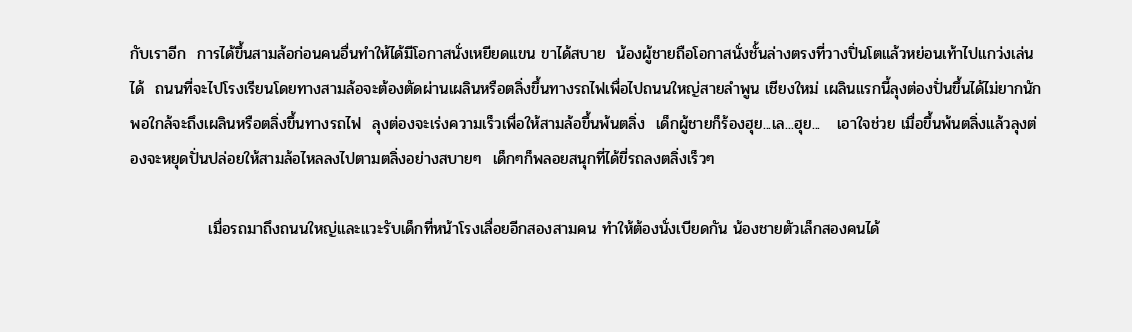กับเราอีก  การได้ขึ้นสามล้อก่อนคนอื่นทำให้ได้มีโอกาสนั่งเหยียดเเขน ขาได้สบาย  น้องผู้ชายถือโอกาสนั่งชั้นล่างตรงที่วางปิ่นโตแล้วหย่อนเท้าไปแกว่งเล่นได้  ถนนที่จะไปโรงเรียนโดยทางสามล้อจะต้องตัดผ่านเผลินหรือตลิ่งขึ้นทางรถไฟเพื่อไปถนนใหญ่สายลำพูน เชียงใหม่ เผลินแรกนี้ลุงต่องปั่นขึ้นได้ไม่ยากนัก  พอใกล้จะถึงเผลินหรือตลิ่งขึ้นทางรถไฟ  ลุงต่องจะเร่งความเร็วเพื่อให้สามล้อขึ้นพ้นตลิ่ง  เด็กผู้ชายก็ร้องฮุย...เล...ฮุย...   เอาใจช่วย เมื่อขึ้นพ้นตลิ่งแล้วลุงต่องจะหยุดปั่นปล่อยให้สามล้อไหลลงไปตามตลิ่งอย่างสบายๆ  เด็กๆก็พลอยสนุกที่ได้ขี่รถลงตลิ่งเร็วๆ

              เมื่อรถมาถึงถนนใหญ่และแวะรับเด็กที่หน้าโรงเลื่อยอีกสองสามคน ทำให้ต้องนั่งเบียดกัน น้องชายตัวเล็กสองคนได้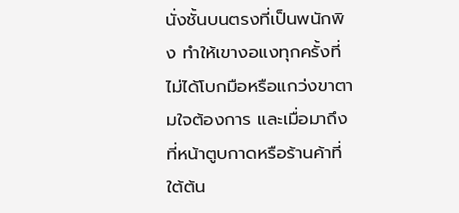นั่งชั้นบนตรงที่เป็นพนักพิง ทำให้เขางอแงทุกครั้งที่ไม่ได้โบกมือหรือแกว่งขาตามใจต้องการ และเมื่อมาถึงที่หน้าตูบกาดหรือร้านค้าที่ใต้ต้น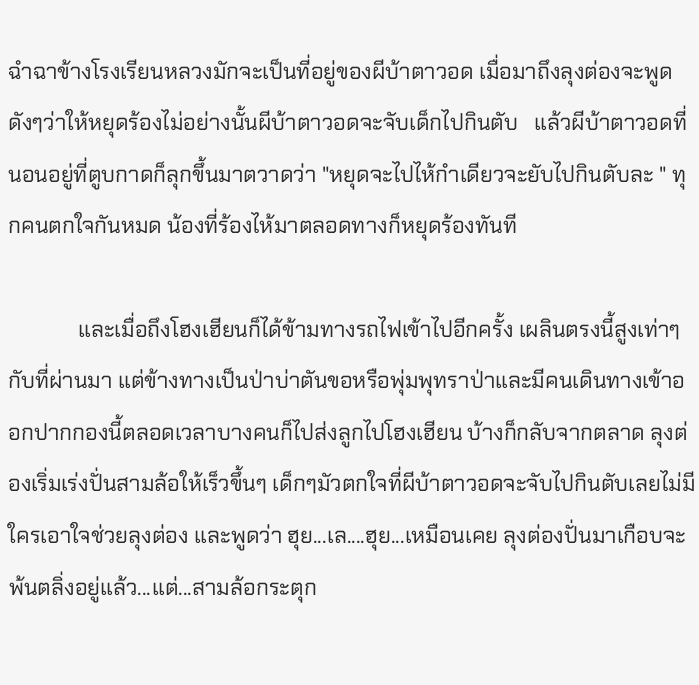ฉำฉาข้างโรงเรียนหลวงมักจะเป็นที่อยู่ของผีบ้าตาวอด เมื่อมาถึงลุงต่องจะพูดดังๆว่าให้หยุดร้องไม่อย่างนั้นผีบ้าตาวอดจะจับเด็กไปกินตับ   แล้วผีบ้าตาวอดที่นอนอยู่ที่ตูบกาดก็ลุกขึ้นมาตวาดว่า "หยุดจะไปไห้กำเดียวจะยับไปกินตับละ " ทุกคนตกใจกันหมด น้องที่ร้องไห้มาตลอดทางก็หยุดร้องทันที

             และเมื่อถึงโฮงเฮียนก็ได้ข้ามทางรถไฟเข้าไปอีกครั้ง เผลินตรงนี้สูงเท่าๆกับที่ผ่านมา แต่ข้างทางเป็นป่าบ่าตันขอหรือพุ่มพุทราป่าและมีคนเดินทางเข้าออกปากกองนี้ตลอดเวลาบางคนก็ไปส่งลูกไปโฮงเฮียน บ้างก็กลับจากตลาด ลุงต่องเริ่มเร่งปั่นสามล้อให้เร็วขึ้นๆ เด็กๆมัวตกใจที่ผีบ้าตาวอดจะจับไปกินตับเลยไม่มีใครเอาใจช่วยลุงต่อง และพูดว่า ฮุย...เล....ฮุย...เหมือนเคย ลุงต่องปั่นมาเกือบจะพ้นตลิ่งอยู่แล้ว...แต่...สามล้อกระตุก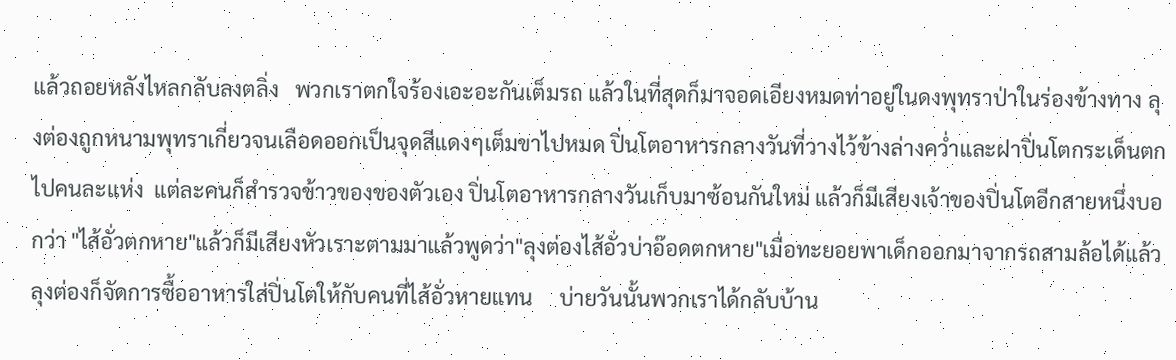แล้วถอยหลังไหลกลับลงตลิ่ง   พวกเราตกใจร้องเอะอะกันเต็มรถ แล้วในที่สุดก็มาจอดเอียงหมดท่าอยู่ในดงพุทราป่าในร่องข้างทาง ลุงต่องถูกหนามพุทราเกี่ยวจนเลือดออกเป็นจุดสีแดงๆเต็มขาไปหมด ปิ่นโตอาหารกลางวันที่วางไว้ข้างล่างคว่ำและฝาปิ่นโตกระเด็นตกไปคนละแห่ง  แต่ละคนก็สำรวจข้าวของของตัวเอง ปิ่นโตอาหารกลางวันเก็บมาซ้อนกันใหม่ แล้วก็มีเสียงเจ้าของปิ่นโตอีกสายหนึ่งบอกว่า "ไส้อั่วตกหาย"แล้วก็มีเสียงหัวเราะตามมาแล้วพูดว่า"ลุงต่องไส้อั่วบ่าอ๊อดตกหาย"เมื่อทะยอยพาเด็กออกมาจากรถสามล้อได้แล้ว ลุงต่องก็จัดการซื้ออาหารใส่ปิ่นโตให้กับคนที่ไส้อั่วหายแทน     บ่ายวันนั้นพวกเราได้กลับบ้าน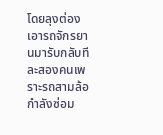โดยลุงต่องเอารถจักรยานมารับกลับทีละสองคนเพราะรถสามล้อกำลังซ่อม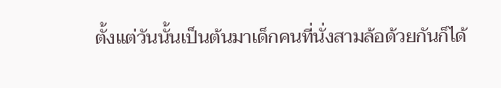ตั้งแต่วันนั้นเป็นต้นมาเด็กคนที่นั่งสามล้อด้วยกันก็ได้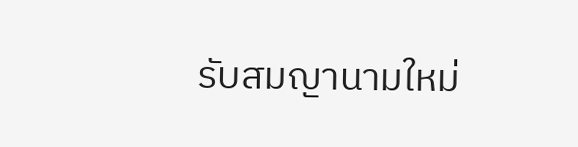รับสมญานามใหม่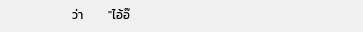ว่า         "ไอ้อ๊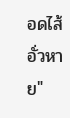อดไส้อั่วหาย"